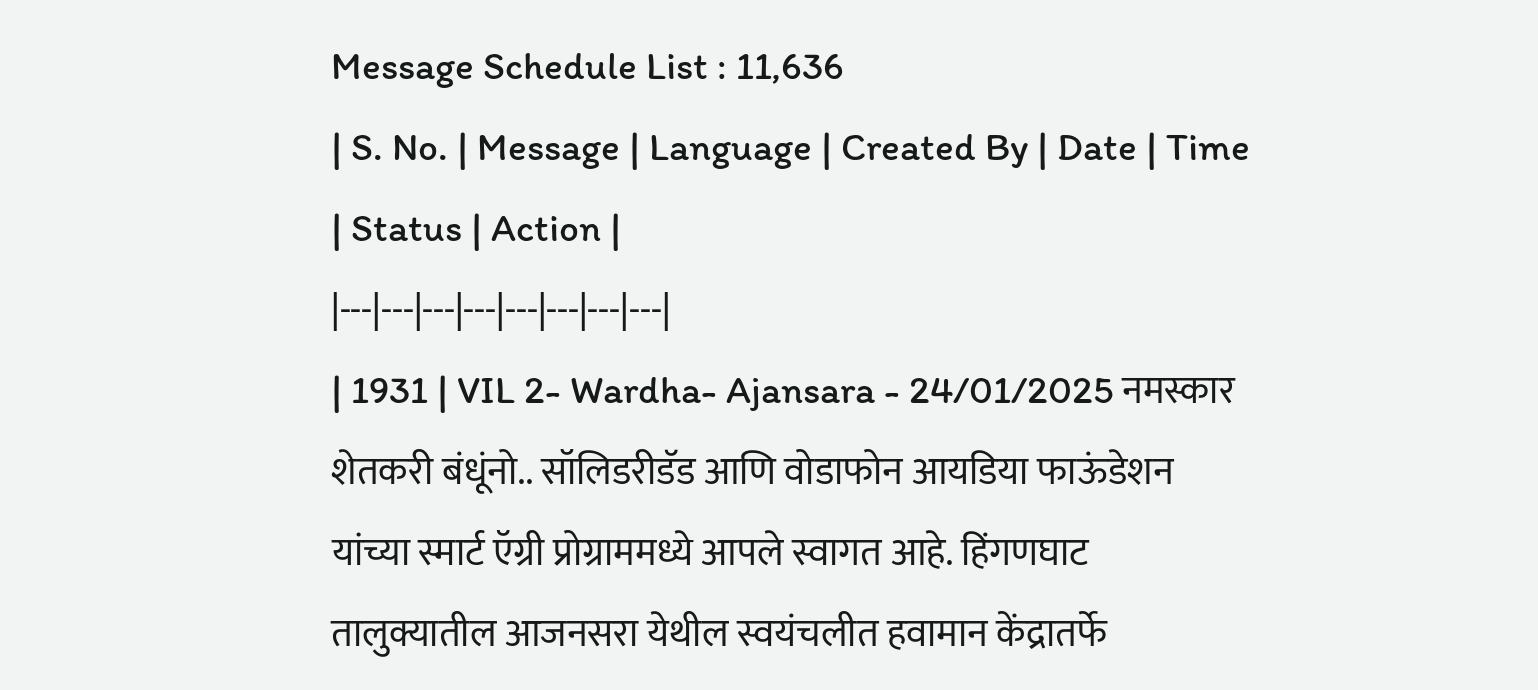Message Schedule List : 11,636
| S. No. | Message | Language | Created By | Date | Time | Status | Action |
|---|---|---|---|---|---|---|---|
| 1931 | VIL 2- Wardha- Ajansara - 24/01/2025 नमस्कार शेतकरी बंधूंनो.. सॉलिडरीडॅड आणि वोडाफोन आयडिया फाऊंडेशन यांच्या स्मार्ट ऍग्री प्रोग्राममध्ये आपले स्वागत आहे. हिंगणघाट तालुक्यातील आजनसरा येथील स्वयंचलीत हवामान केंद्रातर्फे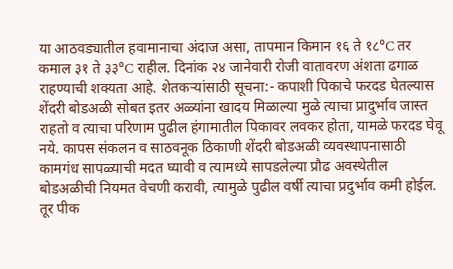या आठवड्यातील हवामानाचा अंदाज असा, तापमान किमान १६ ते १८°C तर कमाल ३१ ते ३३°C राहील. दिनांक २४ जानेवारी रोजी वातावरण अंशता ढगाळ राहण्याची शक्यता आहे. शेतकऱ्यांसाठी सूचना:- कपाशी पिकाचे फरदड घेतल्यास शेंदरी बोडअळी सोबत इतर अळ्यांना खादय मिळाल्या मुळे त्याचा प्रादुर्भाव जास्त राहतो व त्याचा परिणाम पुढील हंगामातील पिकावर लवकर होता, यामळे फरदड घेवू नये. कापस संकलन व साठवनूक ठिकाणी शेंदरी बोडअळी व्यवस्थापनासाठी कामगंध सापळ्याची मदत घ्यावी व त्यामध्ये सापडलेल्या प्रौढ अवस्थेतील बोडअळीची नियमत वेचणी करावी, त्यामुळे पुढील वर्षी त्याचा प्रदुर्भाव कमी होईल. तूर पीक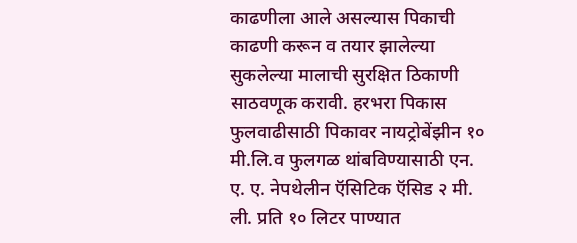काढणीला आले असल्यास पिकाची काढणी करून व तयार झालेल्या सुकलेल्या मालाची सुरक्षित ठिकाणी साठवणूक करावी. हरभरा पिकास फुलवाढीसाठी पिकावर नायट्रोबेंझीन १० मी.लि.व फुलगळ थांबविण्यासाठी एन. ए. ए. नेपथेलीन ऍसिटिक ऍसिड २ मी. ली. प्रति १० लिटर पाण्यात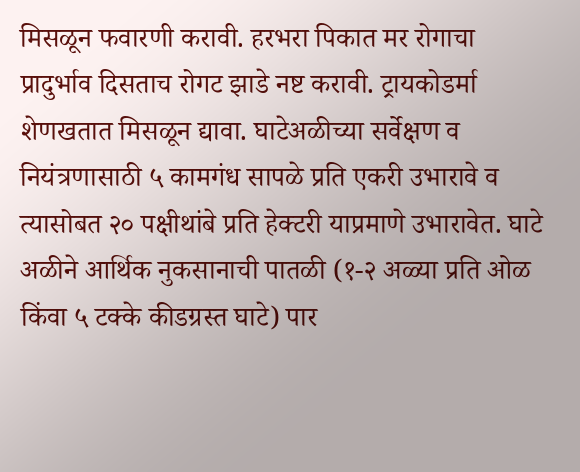मिसळून फवारणी करावी. हरभरा पिकात मर रोगाचा प्रादुर्भाव दिसताच रोगट झाडे नष्ट करावी. ट्रायकोडर्मा शेणखतात मिसळून द्यावा. घाटेअळीच्या सर्वेक्षण व नियंत्रणासाठी ५ कामगंध सापळे प्रति एकरी उभारावे व त्यासोबत २० पक्षीथांबे प्रति हेक्टरी याप्रमाणे उभारावेत. घाटे अळीने आर्थिक नुकसानाची पातळी (१-२ अळ्या प्रति ओळ किंवा ५ टक्के कीडग्रस्त घाटे) पार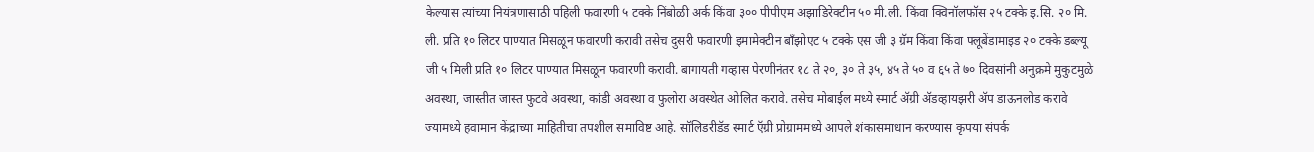केल्यास त्यांच्या नियंत्रणासाठी पहिली फवारणी ५ टक्के निंबोळी अर्क किंवा ३०० पीपीएम अझाडिरेक्टीन ५० मी.ली. किंवा क्विनॉलफॉस २५ टक्के इ.सि. २० मि. ली. प्रति १० लिटर पाण्यात मिसळून फवारणी करावी तसेच दुसरी फवारणी इमामेक्टीन बॉंझोएट ५ टक्के एस जी ३ ग्रॅम किंवा किंवा फ्लूबेंडामाइड २० टक्के डब्ल्यू जी ५ मिली प्रति १० लिटर पाण्यात मिसळून फवारणी करावी. बागायती गव्हास पेरणीनंतर १८ ते २०, ३० ते ३५, ४५ ते ५० व ६५ ते ७० दिवसांनी अनुक्रमे मुकुटमुळे अवस्था, जास्तीत जास्त फुटवे अवस्था, कांडी अवस्था व फुलोरा अवस्थेत ओलित करावे. तसेच मोबाईल मध्ये स्मार्ट ॲग्री ॲडव्हायझरी ॲप डाऊनलोड करावे ज्यामध्ये हवामान केंद्राच्या माहितीचा तपशील समाविष्ट आहे. सॉलिडरीडॅड स्मार्ट ऍग्री प्रोग्राममध्ये आपले शंकासमाधान करण्यास कृपया संपर्क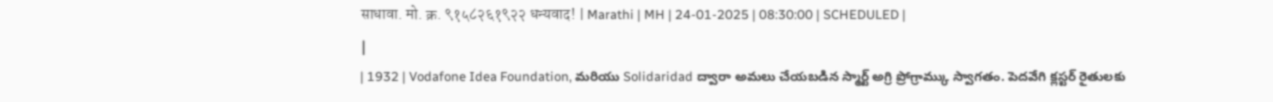साधावा. मो. क्र. ९१५८२६१९२२ धन्यवाद! | Marathi | MH | 24-01-2025 | 08:30:00 | SCHEDULED |
|
| 1932 | Vodafone Idea Foundation, మరియు Solidaridad ద్వారా అమలు చేయబడిన స్మార్ట్ అగ్రి ప్రోగ్రామ్కు స్వాగతం. పెదవేగి క్లస్టర్ రైతులకు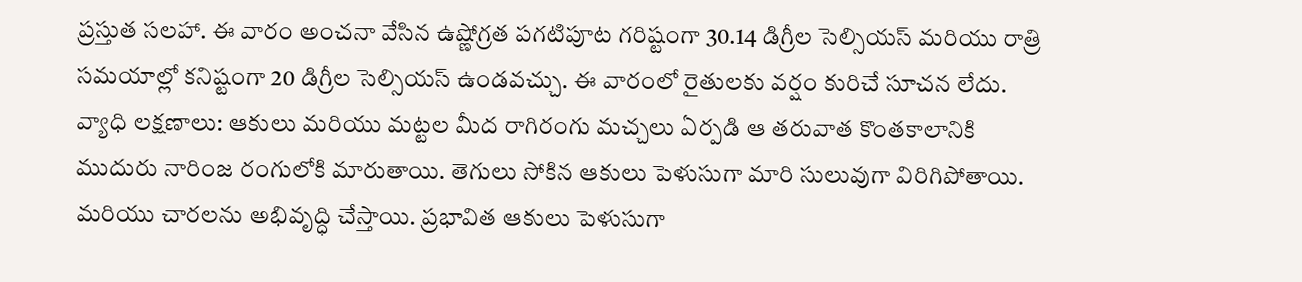ప్రస్తుత సలహా. ఈ వారం అంచనా వేసిన ఉష్ణోగ్రత పగటిపూట గరిష్టంగా 30.14 డిగ్రీల సెల్సియస్ మరియు రాత్రి సమయాల్లో కనిష్టంగా 20 డిగ్రీల సెల్సియస్ ఉండవచ్చు. ఈ వారంలో రైతులకు వర్షం కురిచే సూచన లేదు. వ్యాధి లక్షణాలు: ఆకులు మరియు మట్టల మీద రాగిరంగు మచ్చలు ఏర్పడి ఆ తరువాత కొంతకాలానికి ముదురు నారింజ రంగులోకి మారుతాయి. తెగులు సోకిన ఆకులు పెళుసుగా మారి సులువుగా విరిగిపోతాయి. మరియు చారలను అభివృద్ధి చేస్తాయి. ప్రభావిత ఆకులు పెళుసుగా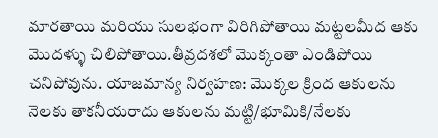మారతాయి మరియు సులభంగా విరిగిపోతాయి మట్టలమీద ఆకు మొదళ్ళు చిలిపోతాయి.తీవ్రదశలో మొక్కంతా ఎండిపోయి చనిపోవును. యాజమాన్య నిర్వహణ: మొక్కల క్రింద ఆకులను నెలకు తాకనీయరాదు ఆకులను మట్టి/భూమికి/నేలకు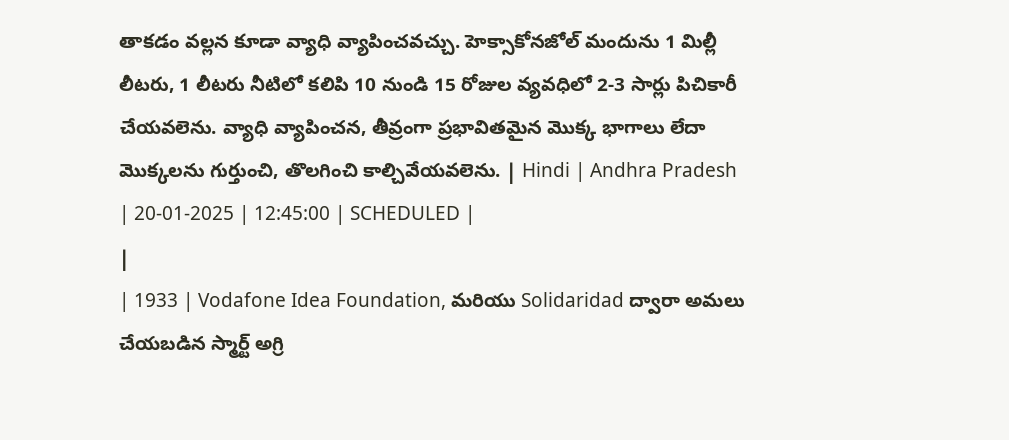తాకడం వల్లన కూడా వ్యాధి వ్యాపించవచ్చు. హెక్సాకోనజోల్ మందును 1 మిల్లీ లీటరు, 1 లీటరు నీటిలో కలిపి 10 నుండి 15 రోజుల వ్యవధిలో 2-3 సార్లు పిచికారీ చేయవలెను. వ్యాధి వ్యాపించన, తీవ్రంగా ప్రభావితమైన మొక్క భాగాలు లేదా మొక్కలను గుర్తుంచి, తొలగించి కాల్చివేయవలెను. | Hindi | Andhra Pradesh | 20-01-2025 | 12:45:00 | SCHEDULED |
|
| 1933 | Vodafone Idea Foundation, మరియు Solidaridad ద్వారా అమలు చేయబడిన స్మార్ట్ అగ్రి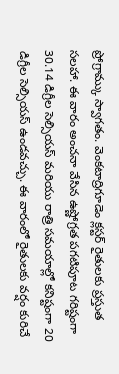ప్రోగ్రామ్కు స్వాగతం. వెంకటాద్రిగూడెం క్లస్టర్ రైతులకు ప్రస్తుత సలహా. ఈ వారం అంచనా వేసిన ఉష్ణోగ్రత పగటిపూట గరిష్టంగా 30.14 డిగ్రీల సెల్సియస్ మరియు రాత్రి సమయాల్లో కనిష్టంగా 20 డిగ్రీల సెల్సియస్ ఉండవచ్చు. ఈ వారంలో రైతులకు వర్షం కురిచే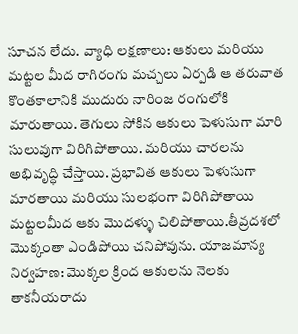సూచన లేదు. వ్యాధి లక్షణాలు: ఆకులు మరియు మట్టల మీద రాగిరంగు మచ్చలు ఏర్పడి ఆ తరువాత కొంతకాలానికి ముదురు నారింజ రంగులోకి మారుతాయి. తెగులు సోకిన ఆకులు పెళుసుగా మారి సులువుగా విరిగిపోతాయి. మరియు చారలను అభివృద్ధి చేస్తాయి. ప్రభావిత ఆకులు పెళుసుగా మారతాయి మరియు సులభంగా విరిగిపోతాయి మట్టలమీద ఆకు మొదళ్ళు చిలిపోతాయి.తీవ్రదశలో మొక్కంతా ఎండిపోయి చనిపోవును. యాజమాన్య నిర్వహణ: మొక్కల క్రింద ఆకులను నెలకు తాకనీయరాదు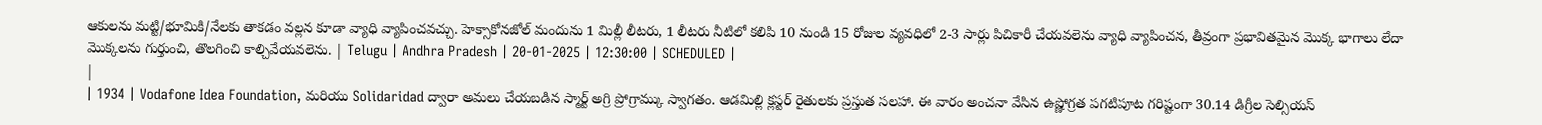ఆకులను మట్టి/భూమికి/నేలకు తాకడం వల్లన కూడా వ్యాధి వ్యాపించవచ్చు. హెక్సాకోనజోల్ మందును 1 మిల్లీ లీటరు, 1 లీటరు నీటిలో కలిపి 10 నుండి 15 రోజుల వ్యవధిలో 2-3 సార్లు పిచికారీ చేయవలెను వ్యాధి వ్యాపించన, తీవ్రంగా ప్రభావితమైన మొక్క భాగాలు లేదా మొక్కలను గుర్తుంచి, తొలగించి కాల్చివేయవలెను. | Telugu | Andhra Pradesh | 20-01-2025 | 12:30:00 | SCHEDULED |
|
| 1934 | Vodafone Idea Foundation, మరియు Solidaridad ద్వారా అమలు చేయబడిన స్మార్ట్ అగ్రి ప్రోగ్రామ్కు స్వాగతం. ఆడమిల్లి క్లస్టర్ రైతులకు ప్రస్తుత సలహా. ఈ వారం అంచనా వేసిన ఉష్ణోగ్రత పగటిపూట గరిష్టంగా 30.14 డిగ్రీల సెల్సియస్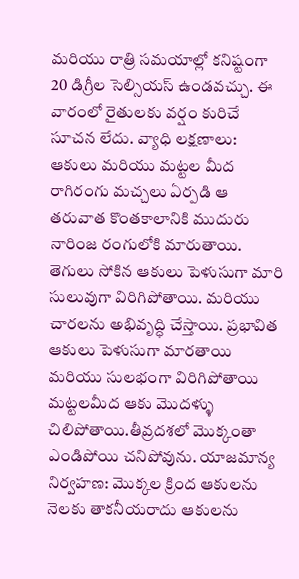మరియు రాత్రి సమయాల్లో కనిష్టంగా 20 డిగ్రీల సెల్సియస్ ఉండవచ్చు. ఈ వారంలో రైతులకు వర్షం కురిచే సూచన లేదు. వ్యాధి లక్షణాలు: ఆకులు మరియు మట్టల మీద రాగిరంగు మచ్చలు ఏర్పడి ఆ తరువాత కొంతకాలానికి ముదురు నారింజ రంగులోకి మారుతాయి. తెగులు సోకిన ఆకులు పెళుసుగా మారి సులువుగా విరిగిపోతాయి. మరియు చారలను అభివృద్ధి చేస్తాయి. ప్రభావిత ఆకులు పెళుసుగా మారతాయి మరియు సులభంగా విరిగిపోతాయి మట్టలమీద ఆకు మొదళ్ళు చిలిపోతాయి.తీవ్రదశలో మొక్కంతా ఎండిపోయి చనిపోవును. యాజమాన్య నిర్వహణ: మొక్కల క్రింద ఆకులను నెలకు తాకనీయరాదు ఆకులను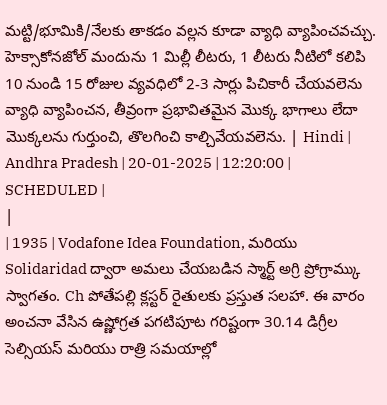మట్టి/భూమికి/నేలకు తాకడం వల్లన కూడా వ్యాధి వ్యాపించవచ్చు. హెక్సాకోనజోల్ మందును 1 మిల్లీ లీటరు, 1 లీటరు నీటిలో కలిపి 10 నుండి 15 రోజుల వ్యవధిలో 2-3 సార్లు పిచికారీ చేయవలెను వ్యాధి వ్యాపించన, తీవ్రంగా ప్రభావితమైన మొక్క భాగాలు లేదా మొక్కలను గుర్తుంచి, తొలగించి కాల్చివేయవలెను. | Hindi | Andhra Pradesh | 20-01-2025 | 12:20:00 | SCHEDULED |
|
| 1935 | Vodafone Idea Foundation, మరియు Solidaridad ద్వారా అమలు చేయబడిన స్మార్ట్ అగ్రి ప్రోగ్రామ్కు స్వాగతం. Ch పోతేపల్లి క్లస్టర్ రైతులకు ప్రస్తుత సలహా. ఈ వారం అంచనా వేసిన ఉష్ణోగ్రత పగటిపూట గరిష్టంగా 30.14 డిగ్రీల సెల్సియస్ మరియు రాత్రి సమయాల్లో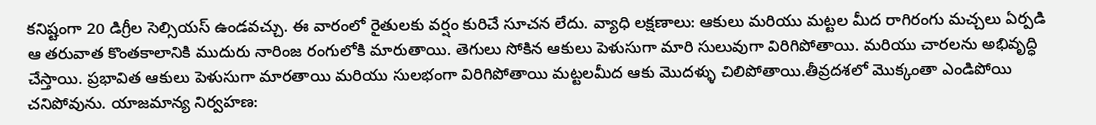కనిష్టంగా 20 డిగ్రీల సెల్సియస్ ఉండవచ్చు. ఈ వారంలో రైతులకు వర్షం కురిచే సూచన లేదు. వ్యాధి లక్షణాలు: ఆకులు మరియు మట్టల మీద రాగిరంగు మచ్చలు ఏర్పడి ఆ తరువాత కొంతకాలానికి ముదురు నారింజ రంగులోకి మారుతాయి. తెగులు సోకిన ఆకులు పెళుసుగా మారి సులువుగా విరిగిపోతాయి. మరియు చారలను అభివృద్ధి చేస్తాయి. ప్రభావిత ఆకులు పెళుసుగా మారతాయి మరియు సులభంగా విరిగిపోతాయి మట్టలమీద ఆకు మొదళ్ళు చిలిపోతాయి.తీవ్రదశలో మొక్కంతా ఎండిపోయి చనిపోవును. యాజమాన్య నిర్వహణ: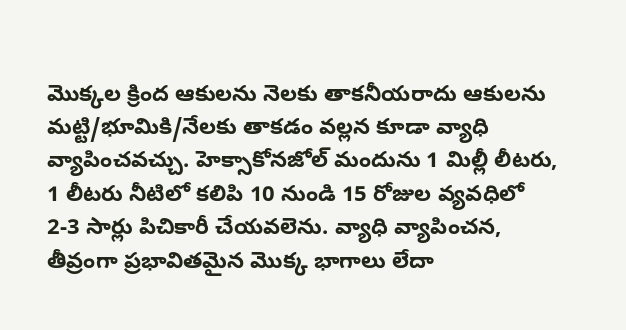మొక్కల క్రింద ఆకులను నెలకు తాకనీయరాదు ఆకులను మట్టి/భూమికి/నేలకు తాకడం వల్లన కూడా వ్యాధి వ్యాపించవచ్చు. హెక్సాకోనజోల్ మందును 1 మిల్లీ లీటరు, 1 లీటరు నీటిలో కలిపి 10 నుండి 15 రోజుల వ్యవధిలో 2-3 సార్లు పిచికారీ చేయవలెను. వ్యాధి వ్యాపించన, తీవ్రంగా ప్రభావితమైన మొక్క భాగాలు లేదా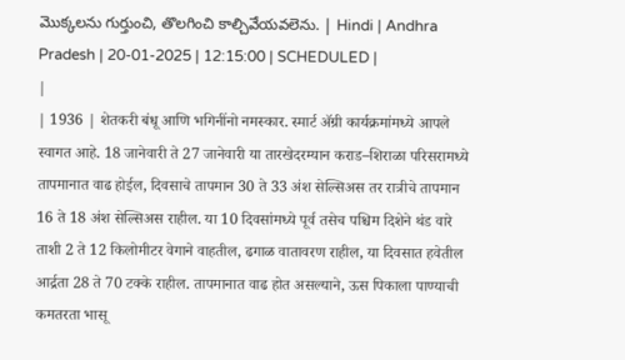మొక్కలను గుర్తుంచి, తొలగించి కాల్చివేయవలెను. | Hindi | Andhra Pradesh | 20-01-2025 | 12:15:00 | SCHEDULED |
|
| 1936 | शेतकरी बंधू आणि भगिनींनो नमस्कार. स्मार्ट ॲग्री कार्यक्रमांमध्ये आपले स्वागत आहे. 18 जानेवारी ते 27 जानेवारी या तारखेदरम्यान कराड–शिराळा परिसरामध्ये तापमानात वाढ होईल, दिवसाचे तापमान 30 ते 33 अंश सेल्सिअस तर रात्रीचे तापमान 16 ते 18 अंश सेल्सिअस राहील. या 10 दिवसांमध्ये पूर्व तसेच पश्चिम दिशेने थंड वारे ताशी 2 ते 12 किलोमीटर वेगाने वाहतील, ढगाळ वातावरण राहील, या दिवसात हवेतील आर्द्रता 28 ते 70 टक्के राहील. तापमानात वाढ होत असल्याने, ऊस पिकाला पाण्याची कमतरता भासू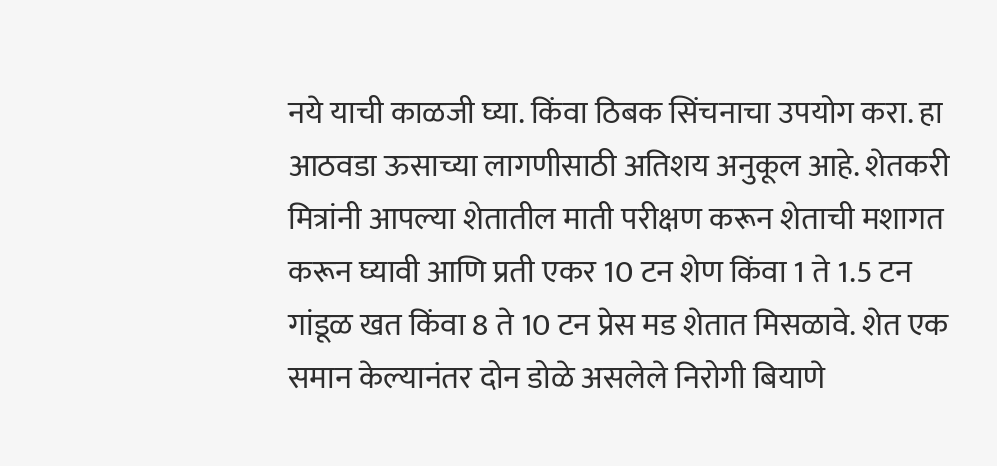नये याची काळजी घ्या. किंवा ठिबक सिंचनाचा उपयोग करा. हा आठवडा ऊसाच्या लागणीसाठी अतिशय अनुकूल आहे. शेतकरी मित्रांनी आपल्या शेतातील माती परीक्षण करून शेताची मशागत करून घ्यावी आणि प्रती एकर 10 टन शेण किंवा 1 ते 1.5 टन गांडूळ खत किंवा 8 ते 10 टन प्रेस मड शेतात मिसळावे. शेत एक समान केल्यानंतर दोन डोळे असलेले निरोगी बियाणे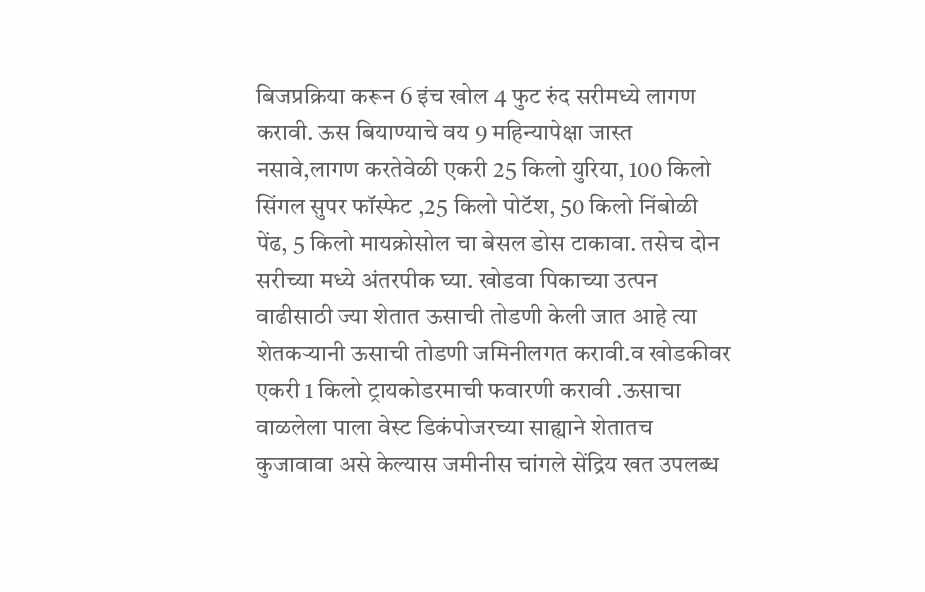बिजप्रक्रिया करून 6 इंच खोल 4 फुट रुंद सरीमध्ये लागण करावी. ऊस बियाण्याचे वय 9 महिन्यापेक्षा जास्त नसावे,लागण करतेवेळी एकरी 25 किलो युरिया, 100 किलो सिंगल सुपर फॉस्फेट ,25 किलो पोटॅश, 50 किलो निंबोळी पेंढ, 5 किलो मायक्रोसोल चा बेसल डोस टाकावा. तसेच दोन सरीच्या मध्ये अंतरपीक घ्या. खोडवा पिकाच्या उत्पन वाढीसाठी ज्या शेतात ऊसाची तोडणी केली जात आहे त्या शेतकऱ्यानी ऊसाची तोडणी जमिनीलगत करावी.व खोडकीवर एकरी 1 किलो ट्रायकोडरमाची फवारणी करावी .ऊसाचा वाळलेला पाला वेस्ट डिकंपोजरच्या साह्याने शेतातच कुजावावा असे केल्यास जमीनीस चांगले सेंद्रिय खत उपलब्ध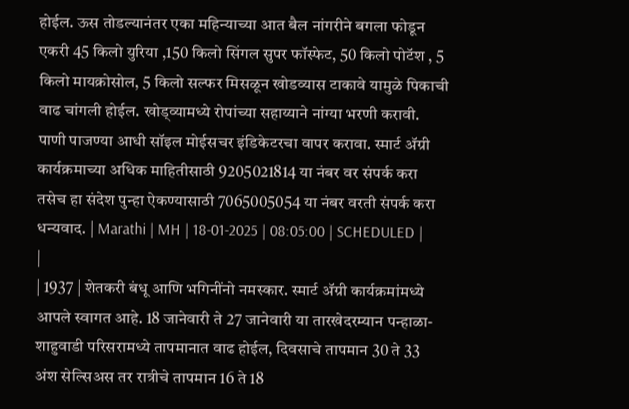होईल. ऊस तोडल्यानंतर एका महिन्याच्या आत बैल नांगरीने बगला फोडून एकरी 45 किलो युरिया ,150 किलो सिंगल सुपर फॉस्फेट, 50 किलो पोटॅश , 5 किलो मायक्रोसोल, 5 किलो सल्फर मिसळून खोडव्यास टाकावे यामुळे पिकाची वाढ चांगली होईल. खोड्व्यामध्ये रोपांच्या सहाय्याने नांग्या भरणी करावी. पाणी पाजण्या आधी सॉइल मोईसचर इंडिकेटरचा वापर करावा. स्मार्ट ॲग्री कार्यक्रमाच्या अधिक माहितीसाठी 9205021814 या नंबर वर संपर्क करा तसेच हा संदेश पुन्हा ऐकण्यासाठी 7065005054 या नंबर वरती संपर्क करा धन्यवाद. | Marathi | MH | 18-01-2025 | 08:05:00 | SCHEDULED |
|
| 1937 | शेतकरी बंधू आणि भगिनींनो नमस्कार. स्मार्ट ॲग्री कार्यक्रमांमध्ये आपले स्वागत आहे. 18 जानेवारी ते 27 जानेवारी या तारखेदरम्यान पन्हाळा-शाहुवाडी परिसरामध्ये तापमानात वाढ होईल, दिवसाचे तापमान 30 ते 33 अंश सेल्सिअस तर रात्रीचे तापमान 16 ते 18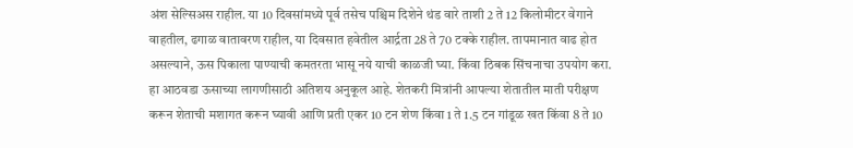अंश सेल्सिअस राहील. या 10 दिवसांमध्ये पूर्व तसेच पश्चिम दिशेने थंड वारे ताशी 2 ते 12 किलोमीटर वेगाने वाहतील, ढगाळ वातावरण राहील, या दिवसात हवेतील आर्द्रता 28 ते 70 टक्के राहील. तापमानात वाढ होत असल्याने, ऊस पिकाला पाण्याची कमतरता भासू नये याची काळजी घ्या. किंवा ठिबक सिंचनाचा उपयोग करा. हा आठवडा ऊसाच्या लागणीसाठी अतिशय अनुकूल आहे. शेतकरी मित्रांनी आपल्या शेतातील माती परीक्षण करून शेताची मशागत करून घ्यावी आणि प्रती एकर 10 टन शेण किंवा 1 ते 1.5 टन गांडूळ खत किंवा 8 ते 10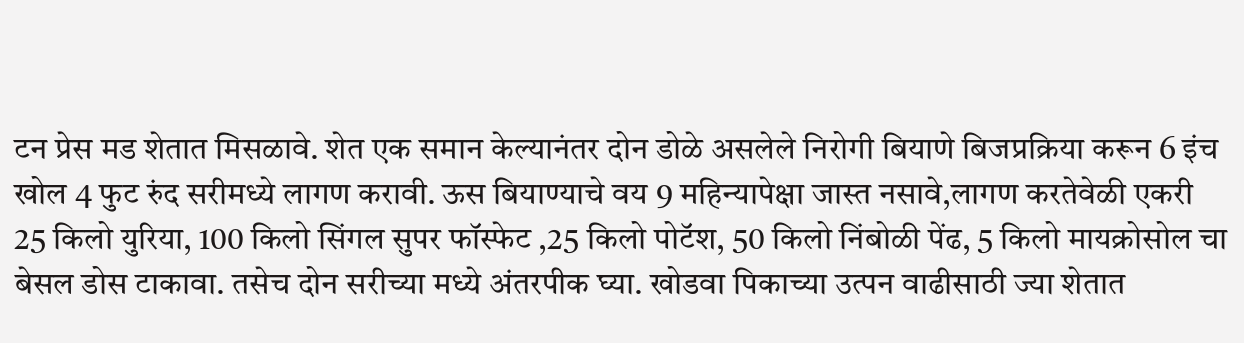टन प्रेस मड शेतात मिसळावे. शेत एक समान केल्यानंतर दोन डोळे असलेले निरोगी बियाणे बिजप्रक्रिया करून 6 इंच खोल 4 फुट रुंद सरीमध्ये लागण करावी. ऊस बियाण्याचे वय 9 महिन्यापेक्षा जास्त नसावे,लागण करतेवेळी एकरी 25 किलो युरिया, 100 किलो सिंगल सुपर फॉस्फेट ,25 किलो पोटॅश, 50 किलो निंबोळी पेंढ, 5 किलो मायक्रोसोल चा बेसल डोस टाकावा. तसेच दोन सरीच्या मध्ये अंतरपीक घ्या. खोडवा पिकाच्या उत्पन वाढीसाठी ज्या शेतात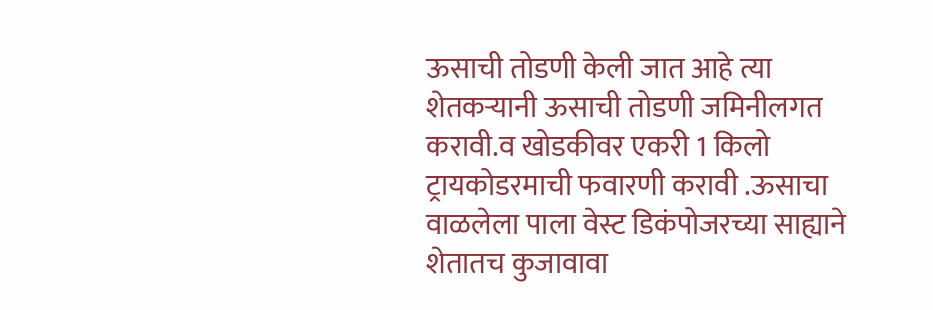ऊसाची तोडणी केली जात आहे त्या शेतकऱ्यानी ऊसाची तोडणी जमिनीलगत करावी.व खोडकीवर एकरी 1 किलो ट्रायकोडरमाची फवारणी करावी .ऊसाचा वाळलेला पाला वेस्ट डिकंपोजरच्या साह्याने शेतातच कुजावावा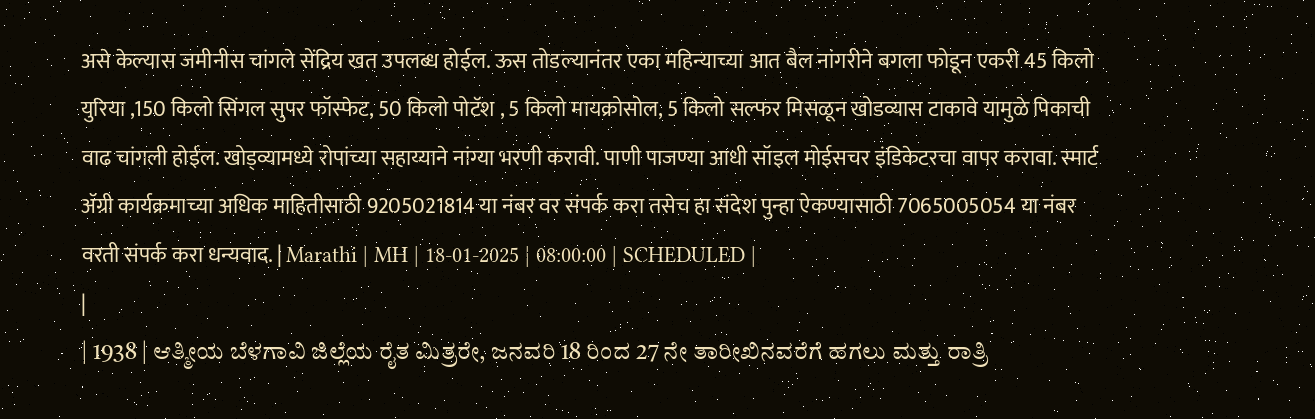असे केल्यास जमीनीस चांगले सेंद्रिय खत उपलब्ध होईल. ऊस तोडल्यानंतर एका महिन्याच्या आत बैल नांगरीने बगला फोडून एकरी 45 किलो युरिया ,150 किलो सिंगल सुपर फॉस्फेट, 50 किलो पोटॅश , 5 किलो मायक्रोसोल, 5 किलो सल्फर मिसळून खोडव्यास टाकावे यामुळे पिकाची वाढ चांगली होईल. खोड्व्यामध्ये रोपांच्या सहाय्याने नांग्या भरणी करावी. पाणी पाजण्या आधी सॉइल मोईसचर इंडिकेटरचा वापर करावा. स्मार्ट ॲग्री कार्यक्रमाच्या अधिक माहितीसाठी 9205021814 या नंबर वर संपर्क करा तसेच हा संदेश पुन्हा ऐकण्यासाठी 7065005054 या नंबर वरती संपर्क करा धन्यवाद. | Marathi | MH | 18-01-2025 | 08:00:00 | SCHEDULED |
|
| 1938 | ಆತ್ಮೀಯ ಬೆಳಗಾವಿ ಜಿಲ್ಲೆಯ ರೈತ ಮಿತ್ರರೇ, ಜನವರಿ 18 ರಿಂದ 27 ನೇ ತಾರೀಖಿನವರೆಗೆ ಹಗಲು ಮತ್ತು ರಾತ್ರಿ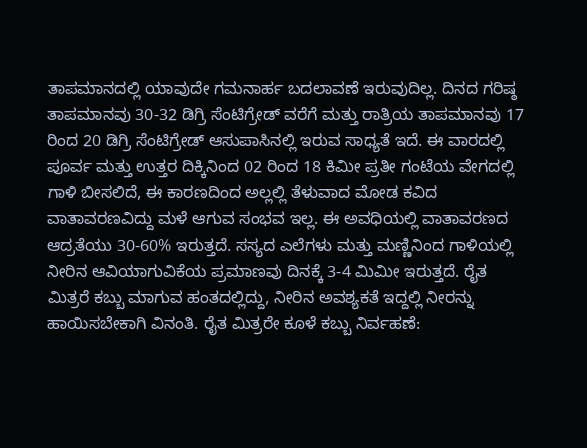ತಾಪಮಾನದಲ್ಲಿ ಯಾವುದೇ ಗಮನಾರ್ಹ ಬದಲಾವಣೆ ಇರುವುದಿಲ್ಲ. ದಿನದ ಗರಿಷ್ಠ ತಾಪಮಾನವು 30-32 ಡಿಗ್ರಿ ಸೆಂಟಿಗ್ರೇಡ್ ವರೆಗೆ ಮತ್ತು ರಾತ್ರಿಯ ತಾಪಮಾನವು 17 ರಿಂದ 20 ಡಿಗ್ರಿ ಸೆಂಟಿಗ್ರೇಡ್ ಆಸುಪಾಸಿನಲ್ಲಿ ಇರುವ ಸಾಧ್ಯತೆ ಇದೆ. ಈ ವಾರದಲ್ಲಿ ಪೂರ್ವ ಮತ್ತು ಉತ್ತರ ದಿಕ್ಕಿನಿಂದ 02 ರಿಂದ 18 ಕಿಮೀ ಪ್ರತೀ ಗಂಟೆಯ ವೇಗದಲ್ಲಿ ಗಾಳಿ ಬೀಸಲಿದೆ, ಈ ಕಾರಣದಿಂದ ಅಲ್ಲಲ್ಲಿ ತೆಳುವಾದ ಮೋಡ ಕವಿದ ವಾತಾವರಣವಿದ್ದು ಮಳೆ ಆಗುವ ಸಂಭವ ಇಲ್ಲ. ಈ ಅವಧಿಯಲ್ಲಿ ವಾತಾವರಣದ ಆದ್ರತೆಯು 30-60% ಇರುತ್ತದೆ. ಸಸ್ಯದ ಎಲೆಗಳು ಮತ್ತು ಮಣ್ಣಿನಿಂದ ಗಾಳಿಯಲ್ಲಿ ನೀರಿನ ಆವಿಯಾಗುವಿಕೆಯ ಪ್ರಮಾಣವು ದಿನಕ್ಕೆ 3-4 ಮಿಮೀ ಇರುತ್ತದೆ. ರೈತ ಮಿತ್ರರೆ ಕಬ್ಬು ಮಾಗುವ ಹಂತದಲ್ಲಿದ್ದು, ನೀರಿನ ಅವಶ್ಯಕತೆ ಇದ್ದಲ್ಲಿ ನೀರನ್ನು ಹಾಯಿಸಬೇಕಾಗಿ ವಿನಂತಿ. ರೈತ ಮಿತ್ರರೇ ಕೂಳೆ ಕಬ್ಬು ನಿರ್ವಹಣೆ: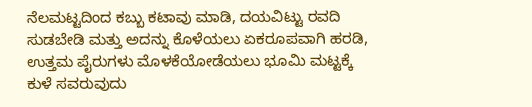ನೆಲಮಟ್ಟದಿಂದ ಕಬ್ಬು ಕಟಾವು ಮಾಡಿ, ದಯವಿಟ್ಟು ರವದಿ ಸುಡಬೇಡಿ ಮತ್ತು ಅದನ್ನು ಕೊಳೆಯಲು ಏಕರೂಪವಾಗಿ ಹರಡಿ, ಉತ್ತಮ ಪೈರುಗಳು ಮೊಳಕೆಯೋಡೆಯಲು ಭೂಮಿ ಮಟ್ಟಕ್ಕೆ ಕುಳೆ ಸವರುವುದು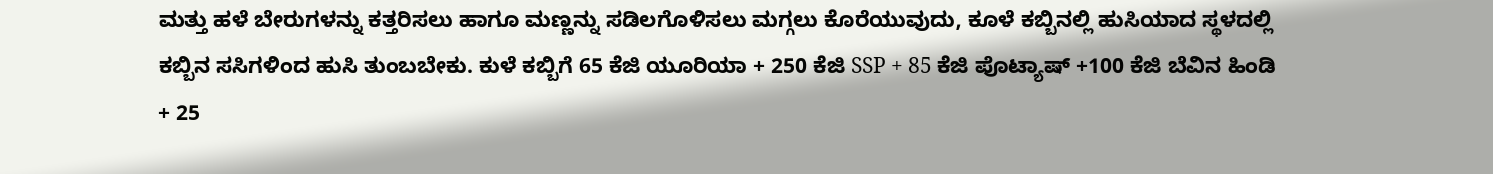ಮತ್ತು ಹಳೆ ಬೇರುಗಳನ್ನು ಕತ್ತರಿಸಲು ಹಾಗೂ ಮಣ್ಣನ್ನು ಸಡಿಲಗೊಳಿಸಲು ಮಗ್ಗಲು ಕೊರೆಯುವುದು, ಕೂಳೆ ಕಬ್ಬಿನಲ್ಲಿ ಹುಸಿಯಾದ ಸ್ಥಳದಲ್ಲಿ ಕಬ್ಬಿನ ಸಸಿಗಳಿಂದ ಹುಸಿ ತುಂಬಬೇಕು. ಕುಳೆ ಕಬ್ಬಿಗೆ 65 ಕೆಜಿ ಯೂರಿಯಾ + 250 ಕೆಜಿ SSP + 85 ಕೆಜಿ ಪೊಟ್ಯಾಷ್ +100 ಕೆಜಿ ಬೆವಿನ ಹಿಂಡಿ + 25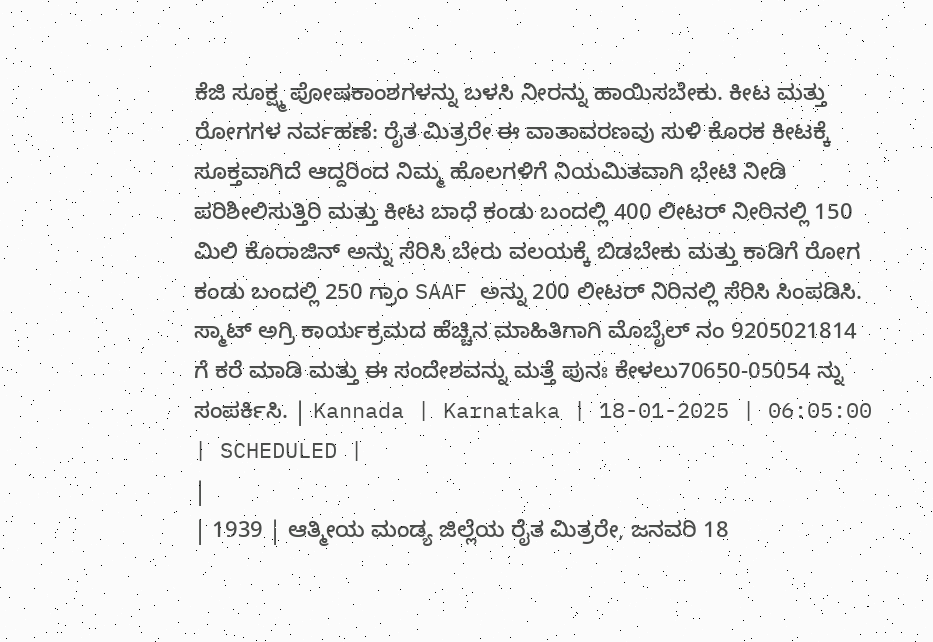ಕೆಜಿ ಸೂಕ್ಷ್ಮ ಪೋಷಕಾಂಶಗಳನ್ನು ಬಳಸಿ ನೀರನ್ನು ಹಾಯಿಸಬೇಕು. ಕೀಟ ಮತ್ತು ರೋಗಗಳ ನರ್ವಹಣೆ: ರೈತ ಮಿತ್ರರೇ ಈ ವಾತಾವರಣವು ಸುಳಿ ಕೊರಕ ಕೀಟಕ್ಕೆ ಸೂಕ್ತವಾಗಿದೆ ಆದ್ದರಿಂದ ನಿಮ್ಮ ಹೊಲಗಳಿಗೆ ನಿಯಮಿತವಾಗಿ ಭೇಟಿ ನೀಡಿ ಪರಿಶೀಲಿಸುತ್ತಿರಿ ಮತ್ತು ಕೀಟ ಬಾಧೆ ಕಂಡು ಬಂದಲ್ಲಿ 400 ಲೀಟರ್ ನೀರಿನಲ್ಲಿ 150 ಮಿಲಿ ಕೊರಾಜಿನ್ ಅನ್ನು ಸೆರಿಸಿ ಬೇರು ವಲಯಕ್ಕೆ ಬಿಡಬೇಕು ಮತ್ತು ಕಾಡಿಗೆ ರೋಗ ಕಂಡು ಬಂದಲ್ಲಿ 250 ಗ್ರಾಂ SAAF ಅನ್ನು 200 ಲೀಟರ್ ನಿರಿನಲ್ಲಿ ಸೆರಿಸಿ ಸಿಂಪಡಿಸಿ. ಸ್ಮಾಟ್ ಅಗ್ರಿ ಕಾರ್ಯಕ್ರಮದ ಹೆಚ್ಚಿನ ಮಾಹಿತಿಗಾಗಿ ಮೊಬೈಲ್ ನಂ 9205021814 ಗೆ ಕರೆ ಮಾಡಿ ಮತ್ತು ಈ ಸಂದೇಶವನ್ನು ಮತ್ತೆ ಪುನಃ ಕೇಳಲು70650-05054 ನ್ನು ಸಂಪರ್ಕಿಸಿ. | Kannada | Karnataka | 18-01-2025 | 06:05:00 | SCHEDULED |
|
| 1939 | ಆತ್ಮೀಯ ಮಂಡ್ಯ ಜಿಲ್ಲೆಯ ರೈತ ಮಿತ್ರರೇ, ಜನವರಿ 18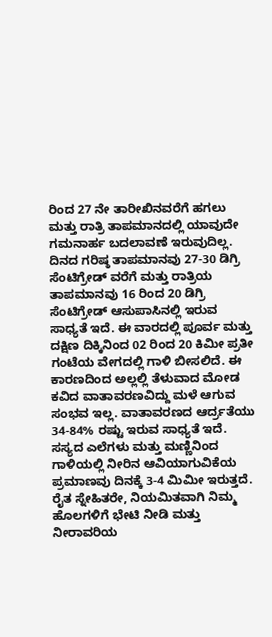ರಿಂದ 27 ನೇ ತಾರೀಖಿನವರೆಗೆ ಹಗಲು ಮತ್ತು ರಾತ್ರಿ ತಾಪಮಾನದಲ್ಲಿ ಯಾವುದೇ ಗಮನಾರ್ಹ ಬದಲಾವಣೆ ಇರುವುದಿಲ್ಲ. ದಿನದ ಗರಿಷ್ಠ ತಾಪಮಾನವು 27-30 ಡಿಗ್ರಿ ಸೆಂಟಿಗ್ರೇಡ್ ವರೆಗೆ ಮತ್ತು ರಾತ್ರಿಯ ತಾಪಮಾನವು 16 ರಿಂದ 20 ಡಿಗ್ರಿ ಸೆಂಟಿಗ್ರೇಡ್ ಆಸುಪಾಸಿನಲ್ಲಿ ಇರುವ ಸಾಧ್ಯತೆ ಇದೆ. ಈ ವಾರದಲ್ಲಿ ಪೂರ್ವ ಮತ್ತು ದಕ್ಷಿಣ ದಿಕ್ಕಿನಿಂದ 02 ರಿಂದ 20 ಕಿಮೀ ಪ್ರತೀ ಗಂಟೆಯ ವೇಗದಲ್ಲಿ ಗಾಳಿ ಬೀಸಲಿದೆ. ಈ ಕಾರಣದಿಂದ ಅಲ್ಲಲ್ಲಿ ತೆಳುವಾದ ಮೋಡ ಕವಿದ ವಾತಾವರಣವಿದ್ದು ಮಳೆ ಆಗುವ ಸಂಭವ ಇಲ್ಲ. ವಾತಾವರಣದ ಆರ್ದ್ರತೆಯು 34-84% ರಷ್ಟು ಇರುವ ಸಾಧ್ಯತೆ ಇದೆ. ಸಸ್ಯದ ಎಲೆಗಳು ಮತ್ತು ಮಣ್ಣಿನಿಂದ ಗಾಳಿಯಲ್ಲಿ ನೀರಿನ ಆವಿಯಾಗುವಿಕೆಯ ಪ್ರಮಾಣವು ದಿನಕ್ಕೆ 3-4 ಮಿಮೀ ಇರುತ್ತದೆ. ರೈತ ಸ್ನೇಹಿತರೇ, ನಿಯಮಿತವಾಗಿ ನಿಮ್ಮ ಹೊಲಗಳಿಗೆ ಭೇಟಿ ನೀಡಿ ಮತ್ತು ನೀರಾವರಿಯ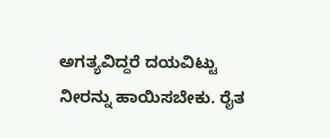ಅಗತ್ಯವಿದ್ದರೆ ದಯವಿಟ್ಟು ನೀರನ್ನು ಹಾಯಿಸಬೇಕು. ರೈತ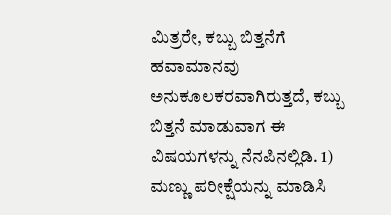ಮಿತ್ರರೇ, ಕಬ್ಬು ಬಿತ್ತನೆಗೆ ಹವಾಮಾನವು ಅನುಕೂಲಕರವಾಗಿರುತ್ತದೆ, ಕಬ್ಬು ಬಿತ್ತನೆ ಮಾಡುವಾಗ ಈ ವಿಷಯಗಳನ್ನು ನೆನಪಿನಲ್ಲಿಡಿ. 1) ಮಣ್ಣು ಪರೀಕ್ಷೆಯನ್ನು ಮಾಡಿಸಿ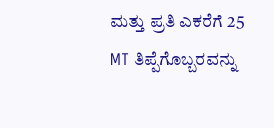ಮತ್ತು ಪ್ರತಿ ಎಕರೆಗೆ 25 MT ತಿಪ್ಪೆಗೊಬ್ಬರವನ್ನು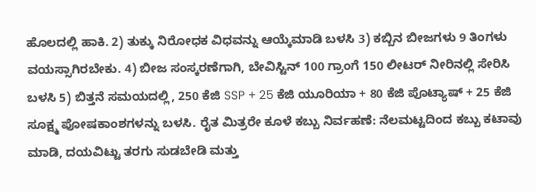ಹೊಲದಲ್ಲಿ ಹಾಕಿ. 2) ತುಕ್ಕು ನಿರೋಧಕ ವಿಧವನ್ನು ಆಯ್ಕೆಮಾಡಿ ಬಳಸಿ 3) ಕಬ್ಬಿನ ಬೀಜಗಳು 9 ತಿಂಗಳು ವಯಸ್ಸಾಗಿರಬೇಕು. 4) ಬೀಜ ಸಂಸ್ಕರಣೆಗಾಗಿ, ಬೇವಿಸ್ಟಿನ್ 100 ಗ್ರಾಂಗೆ 150 ಲೀಟರ್ ನೀರಿನಲ್ಲಿ ಸೇರಿಸಿ ಬಳಸಿ 5) ಬಿತ್ತನೆ ಸಮಯದಲ್ಲಿ, 250 ಕೆಜಿ SSP + 25 ಕೆಜಿ ಯೂರಿಯಾ + 80 ಕೆಜಿ ಪೊಟ್ಯಾಷ್ + 25 ಕೆಜಿ ಸೂಕ್ಷ್ಮ ಪೋಷಕಾಂಶಗಳನ್ನು ಬಳಸಿ. ರೈತ ಮಿತ್ರರೇ ಕೂಳೆ ಕಬ್ಬು ನಿರ್ವಹಣೆ: ನೆಲಮಟ್ಟದಿಂದ ಕಬ್ಬು ಕಟಾವು ಮಾಡಿ, ದಯವಿಟ್ಟು ತರಗು ಸುಡಬೇಡಿ ಮತ್ತು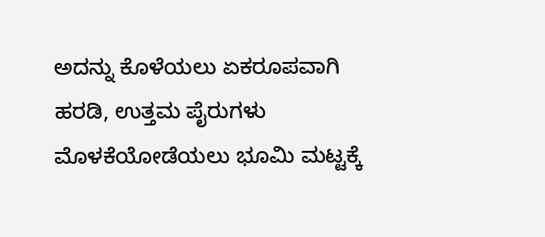ಅದನ್ನು ಕೊಳೆಯಲು ಏಕರೂಪವಾಗಿ ಹರಡಿ, ಉತ್ತಮ ಪೈರುಗಳು ಮೊಳಕೆಯೋಡೆಯಲು ಭೂಮಿ ಮಟ್ಟಕ್ಕೆ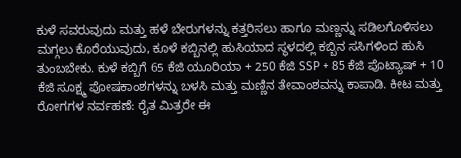ಕುಳೆ ಸವರುವುದು ಮತ್ತು ಹಳೆ ಬೇರುಗಳನ್ನು ಕತ್ತರಿಸಲು ಹಾಗೂ ಮಣ್ಣನ್ನು ಸಡಿಲಗೊಳಿಸಲು ಮಗ್ಗಲು ಕೊರೆಯುವುದು, ಕೂಳೆ ಕಬ್ಬಿನಲ್ಲಿ ಹುಸಿಯಾದ ಸ್ಥಳದಲ್ಲಿ ಕಬ್ಬಿನ ಸಸಿಗಳಿಂದ ಹುಸಿ ತುಂಬಬೇಕು. ಕುಳೆ ಕಬ್ಬಿಗೆ 65 ಕೆಜಿ ಯೂರಿಯಾ + 250 ಕೆಜಿ SSP + 85 ಕೆಜಿ ಪೊಟ್ಯಾಷ್ + 10 ಕೆಜಿ ಸೂಕ್ಷ್ಮ ಪೋಷಕಾಂಶಗಳನ್ನು ಬಳಸಿ ಮತ್ತು ಮಣ್ಣಿನ ತೇವಾಂಶವನ್ನು ಕಾಪಾಡಿ. ಕೀಟ ಮತ್ತು ರೋಗಗಳ ನರ್ವಹಣೆ: ರೈತ ಮಿತ್ರರೇ ಈ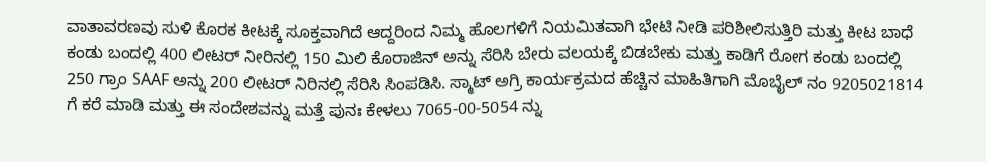ವಾತಾವರಣವು ಸುಳಿ ಕೊರಕ ಕೀಟಕ್ಕೆ ಸೂಕ್ತವಾಗಿದೆ ಆದ್ದರಿಂದ ನಿಮ್ಮ ಹೊಲಗಳಿಗೆ ನಿಯಮಿತವಾಗಿ ಭೇಟಿ ನೀಡಿ ಪರಿಶೀಲಿಸುತ್ತಿರಿ ಮತ್ತು ಕೀಟ ಬಾಧೆ ಕಂಡು ಬಂದಲ್ಲಿ 400 ಲೀಟರ್ ನೀರಿನಲ್ಲಿ 150 ಮಿಲಿ ಕೊರಾಜಿನ್ ಅನ್ನು ಸೆರಿಸಿ ಬೇರು ವಲಯಕ್ಕೆ ಬಿಡಬೇಕು ಮತ್ತು ಕಾಡಿಗೆ ರೋಗ ಕಂಡು ಬಂದಲ್ಲಿ 250 ಗ್ರಾಂ SAAF ಅನ್ನು 200 ಲೀಟರ್ ನಿರಿನಲ್ಲಿ ಸೆರಿಸಿ ಸಿಂಪಡಿಸಿ. ಸ್ಮಾಟ್ ಅಗ್ರಿ ಕಾರ್ಯಕ್ರಮದ ಹೆಚ್ಚಿನ ಮಾಹಿತಿಗಾಗಿ ಮೊಬೈಲ್ ನಂ 9205021814 ಗೆ ಕರೆ ಮಾಡಿ ಮತ್ತು ಈ ಸಂದೇಶವನ್ನು ಮತ್ತೆ ಪುನಃ ಕೇಳಲು 7065-00-5054 ನ್ನು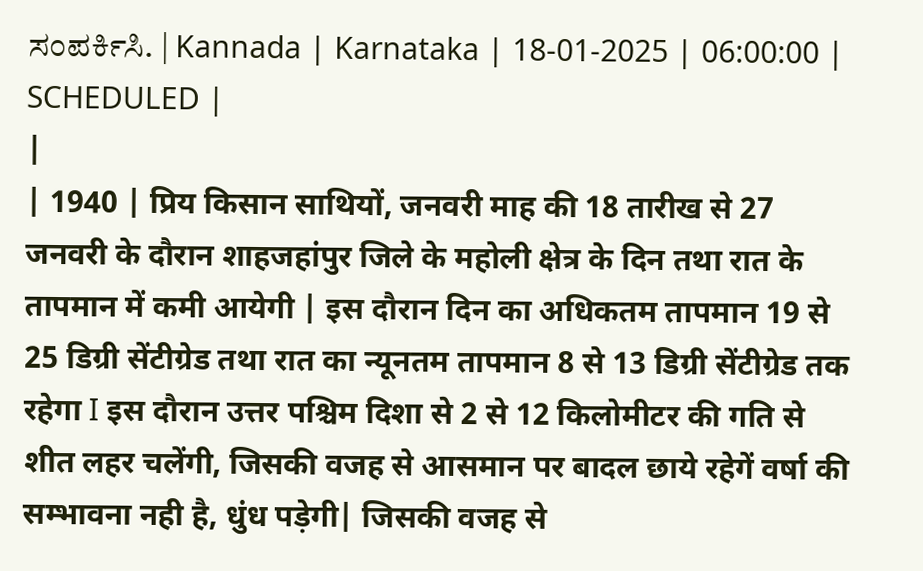ಸಂಪರ್ಕಿಸಿ. | Kannada | Karnataka | 18-01-2025 | 06:00:00 | SCHEDULED |
|
| 1940 | प्रिय किसान साथियों, जनवरी माह की 18 तारीख से 27 जनवरी के दौरान शाहजहांपुर जिले के महोली क्षेत्र के दिन तथा रात के तापमान में कमी आयेगी | इस दौरान दिन का अधिकतम तापमान 19 से 25 डिग्री सेंटीग्रेड तथा रात का न्यूनतम तापमान 8 से 13 डिग्री सेंटीग्रेड तक रहेगा I इस दौरान उत्तर पश्चिम दिशा से 2 से 12 किलोमीटर की गति से शीत लहर चलेंगी, जिसकी वजह से आसमान पर बादल छाये रहेगें वर्षा की सम्भावना नही है, धुंध पड़ेगी| जिसकी वजह से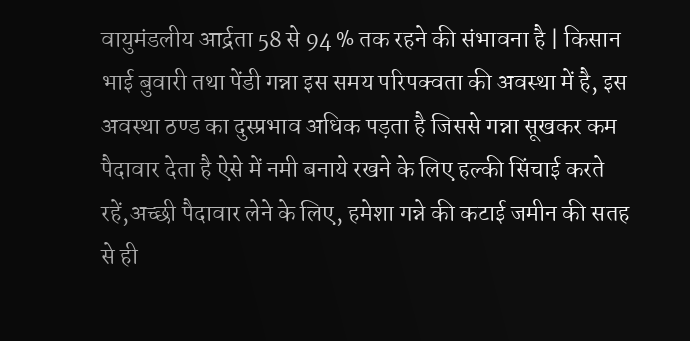वायुमंडलीय आर्द्रता 58 से 94 % तक रहने की संभावना है | किसान भाई बुवारी तथा पेंडी गन्ना इस समय परिपक्वता की अवस्था में है, इस अवस्था ठण्ड का दुस्प्रभाव अधिक पड़ता है जिससे गन्ना सूखकर कम पैदावार देता है ऐसे में नमी बनाये रखने के लिए हल्की सिंचाई करते रहें,अच्छी पैदावार लेने के लिए, हमेशा गन्ने की कटाई जमीन की सतह से ही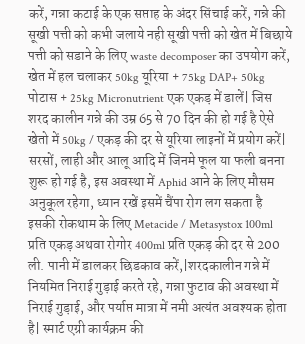करें, गन्ना कटाई के एक सप्ताह के अंदर सिंचाई करें, गन्ने की सूखी पत्ती को कभी जलाये नही सूखी पत्ती को खेत में बिछाये पत्ती को सडाने के लिए waste decomposer का उपयोग करें, खेत में हल चलाकर 50kg यूरिया + 75kg DAP+ 50kg पोटास + 25kg Micronutrient एक एकड़ में डालें| जिस शरद कालीन गन्ने की उम्र 65 से 70 दिन की हो गई है ऐसे खेतो में 50kg / एकड़ की दर से यूरिया लाइनों में प्रयोग करें| सरसों, लाही और आलू आदि में जिनमे फूल या फली बनना शुरू हो गई है, इस अवस्था में Aphid आने के लिए मौसम अनुकूल रहेगा, ध्यान रखें इसमें चैंपा रोग लग सकता है इसकी रोकथाम के लिए Metacide / Metasystox 100ml प्रति एकड़ अथवा रोगोर 400ml प्रति एकड़ की दर से 200 ली. पानी में डालकर छिडकाव करें,|शरदकालीन गन्ने में नियमित निराई गुड़ाई करते रहे, गन्ना फुटाव की अवस्था में निराई गुड़ाई, और पर्याप्त मात्रा में नमी अत्यंत अवश्यक होता है| स्मार्ट एग्री कार्यक्रम की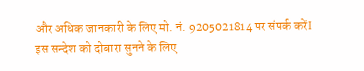और अधिक जानकारी के लिए मो. नं. 9205021814 पर संपर्क करेंI इस सन्देश को दोबारा सुनने के लिए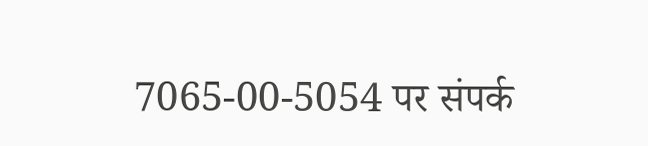7065-00-5054 पर संपर्क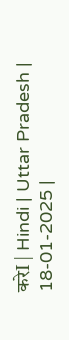करेI | Hindi | Uttar Pradesh | 18-01-2025 |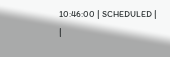10:46:00 | SCHEDULED |
|